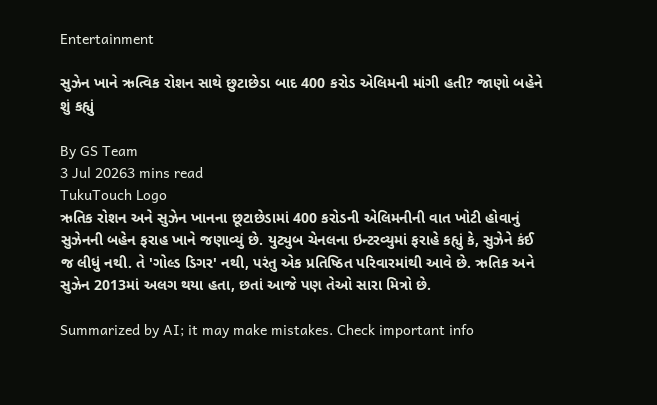Entertainment

સુઝેન ખાને ઋત્વિક રોશન સાથે છુટાછેડા બાદ 400 કરોડ એલિમની માંગી હતી? જાણો બહેને શું કહ્યું

By GS Team
3 Jul 20263 mins read
TukuTouch Logo
ઋતિક રોશન અને સુઝેન ખાનના છૂટાછેડામાં 400 કરોડની એલિમનીની વાત ખોટી હોવાનું સુઝેનની બહેન ફરાહ ખાને જણાવ્યું છે. યુટ્યુબ ચેનલના ઇન્ટરવ્યુમાં ફરાહે કહ્યું કે, સુઝેને કંઈ જ લીધું નથી. તે 'ગોલ્ડ ડિગર' નથી, પરંતુ એક પ્રતિષ્ઠિત પરિવારમાંથી આવે છે. ઋતિક અને સુઝેન 2013માં અલગ થયા હતા, છતાં આજે પણ તેઓ સારા મિત્રો છે.

Summarized by AI; it may make mistakes. Check important info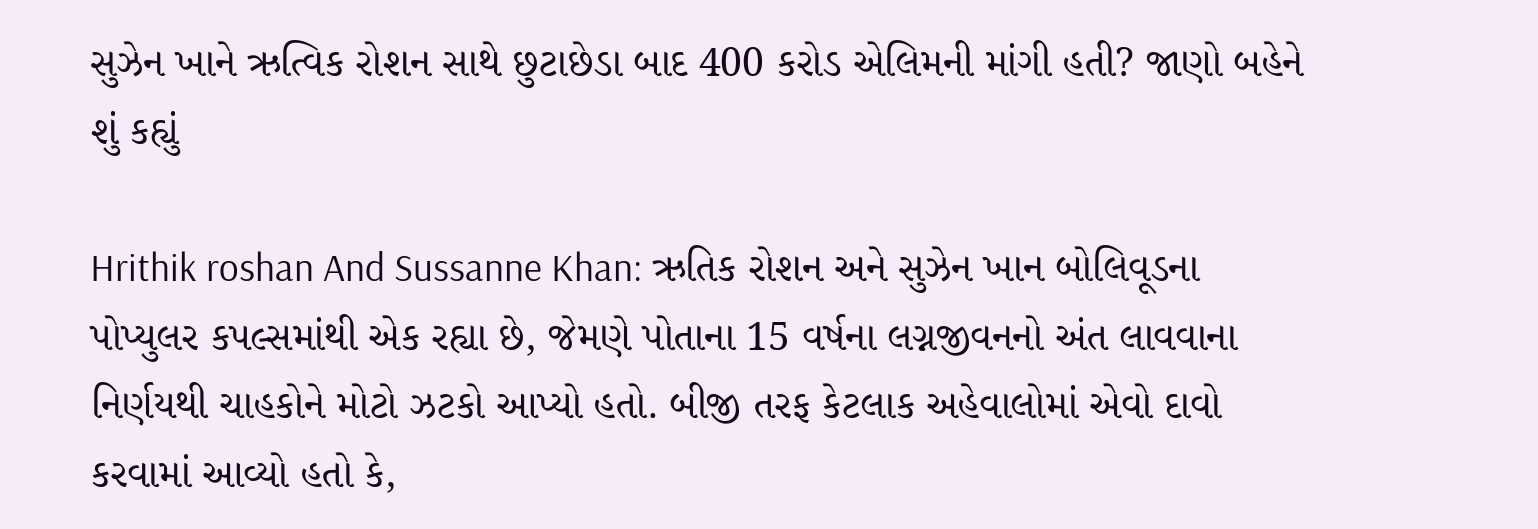સુઝેન ખાને ઋત્વિક રોશન સાથે છુટાછેડા બાદ 400 કરોડ એલિમની માંગી હતી? જાણો બહેને શું કહ્યું

Hrithik roshan And Sussanne Khan: ઋતિક રોશન અને સુઝેન ખાન બોલિવૂડના પોપ્યુલર કપલ્સમાંથી એક રહ્યા છે, જેમણે પોતાના 15 વર્ષના લગ્નજીવનનો અંત લાવવાના નિર્ણયથી ચાહકોને મોટો ઝટકો આપ્યો હતો. બીજી તરફ કેટલાક અહેવાલોમાં એવો દાવો કરવામાં આવ્યો હતો કે,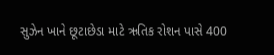સુઝેન ખાને છૂટાછેડા માટે ઋતિક રોશન પાસે 400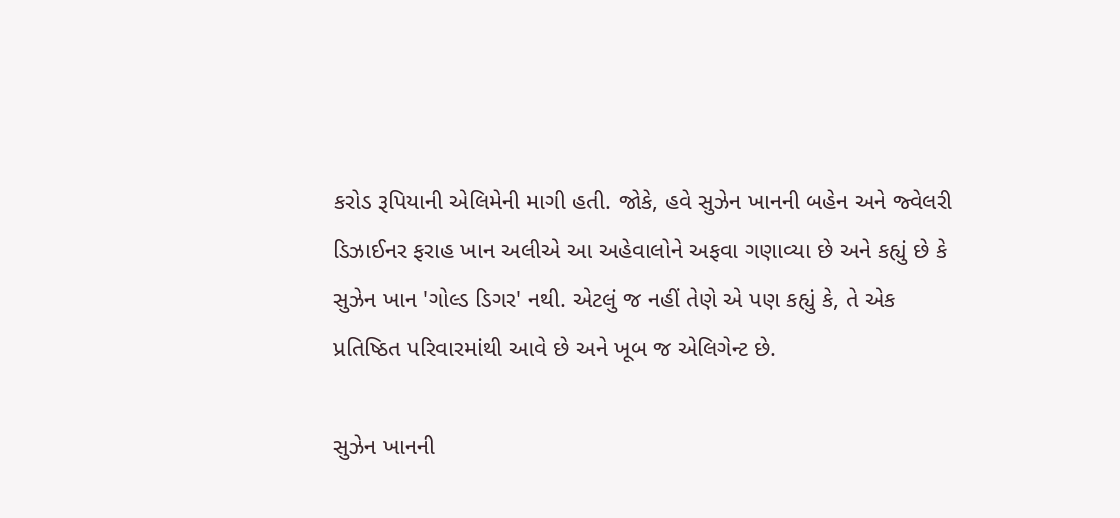કરોડ રૂપિયાની એલિમેની માગી હતી. જોકે, હવે સુઝેન ખાનની બહેન અને જ્વેલરી ડિઝાઈનર ફરાહ ખાન અલીએ આ અહેવાલોને અફવા ગણાવ્યા છે અને કહ્યું છે કે સુઝેન ખાન 'ગોલ્ડ ડિગર' નથી. એટલું જ નહીં તેણે એ પણ કહ્યું કે, તે એક પ્રતિષ્ઠિત પરિવારમાંથી આવે છે અને ખૂબ જ એલિગેન્ટ છે.

સુઝેન ખાનની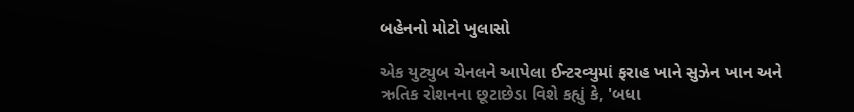બહેનનો મોટો ખુલાસો

એક યુટ્યુબ ચેનલને આપેલા ઈન્ટરવ્યુમાં ફરાહ ખાને સુઝેન ખાન અને ઋતિક રોશનના છૂટાછેડા વિશે કહ્યું કે, 'બધા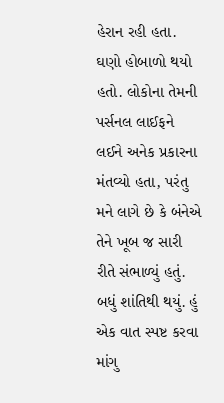હેરાન રહી હતા. ઘણો હોબાળો થયો હતો. લોકોના તેમની પર્સનલ લાઈફને લઈને અનેક પ્રકારના મંતવ્યો હતા, પરંતુ મને લાગે છે કે બંનેએ તેને ખૂબ જ સારી રીતે સંભાળ્યું હતું. બધું શાંતિથી થયું. હું એક વાત સ્પષ્ટ કરવા માંગુ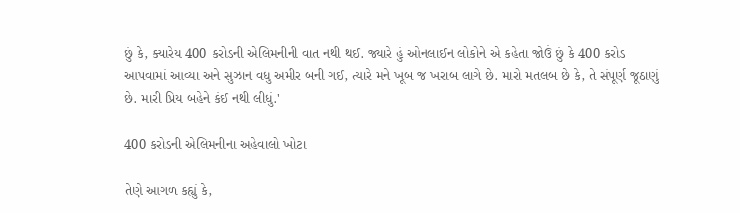છું કે, ક્યારેય 400 કરોડની એલિમનીની વાત નથી થઈ. જ્યારે હું ઓનલાઈન લોકોને એ કહેતા જોઉં છું કે 400 કરોડ આપવામાં આવ્યા અને સુઝાન વધુ અમીર બની ગઈ, ત્યારે મને ખૂબ જ ખરાબ લાગે છે. મારો મતલબ છે કે, તે સંપૂર્ણ જૂઠાણું છે. મારી પ્રિય બહેને કંઈ નથી લીધું.'

400 કરોડની એલિમનીના અહેવાલો ખોટા

તેણે આગળ કહ્યું કે,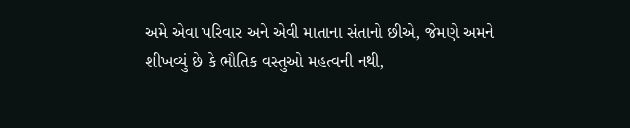અમે એવા પરિવાર અને એવી માતાના સંતાનો છીએ, જેમણે અમને શીખવ્યું છે કે ભૌતિક વસ્તુઓ મહત્વની નથી,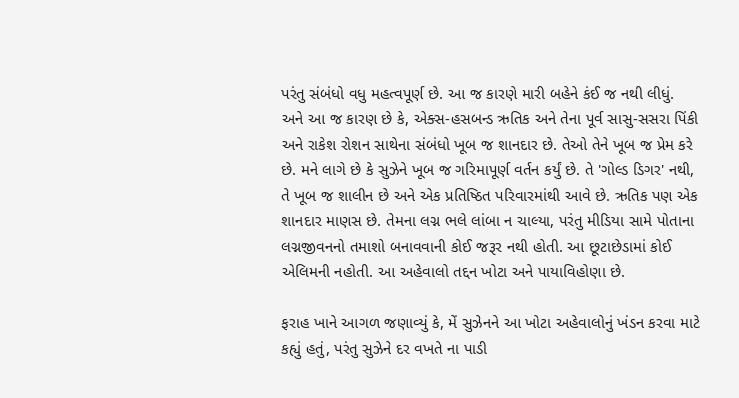પરંતુ સંબંધો વધુ મહત્વપૂર્ણ છે. આ જ કારણે મારી બહેને કંઈ જ નથી લીધું. અને આ જ કારણ છે કે, એક્સ-હસબન્ડ ઋતિક અને તેના પૂર્વ સાસુ-સસરા પિંકી અને રાકેશ રોશન સાથેના સંબંધો ખૂબ જ શાનદાર છે. તેઓ તેને ખૂબ જ પ્રેમ કરે છે. મને લાગે છે કે સુઝેને ખૂબ જ ગરિમાપૂર્ણ વર્તન કર્યું છે. તે 'ગોલ્ડ ડિગર' નથી, તે ખૂબ જ શાલીન છે અને એક પ્રતિષ્ઠિત પરિવારમાંથી આવે છે. ઋતિક પણ એક શાનદાર માણસ છે. તેમના લગ્ન ભલે લાંબા ન ચાલ્યા, પરંતુ મીડિયા સામે પોતાના લગ્નજીવનનો તમાશો બનાવવાની કોઈ જરૂર નથી હોતી. આ છૂટાછેડામાં કોઈ એલિમની નહોતી. આ અહેવાલો તદ્દન ખોટા અને પાયાવિહોણા છે.

ફરાહ ખાને આગળ જણાવ્યું કે, મેં સુઝેનને આ ખોટા અહેવાલોનું ખંડન કરવા માટે કહ્યું હતું, પરંતુ સુઝેને દર વખતે ના પાડી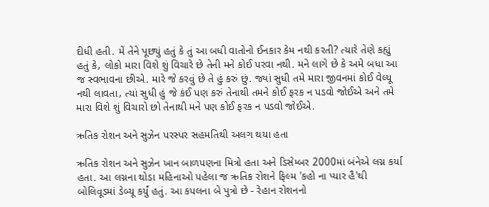દીધી હતી. મેં તેને પૂછ્યું હતું કે તું આ બધી વાતોનો ઈનકાર કેમ નથી કરતી? ત્યારે તેણે કહ્યું હતું કે, લોકો મારા વિશે શું વિચારે છે તેની મને કોઈ પરવા નથી. મને લાગે છે કે અમે બધા આ જ સ્વભાવના છીએ. મારે જે કરવું છે તે હું કરું છું. જ્યાં સુધી તમે મારા જીવનમાં કોઈ વેલ્યૂ નથી લાવતા, ત્યાં સુધી હું જે કંઈ પણ કરું તેનાથી તમને કોઈ ફરક ન પડવો જોઈએ અને તમે મારા વિશે શું વિચારો છો તેનાથી મને પણ કોઈ ફરક ન પડવો જોઈએ.

ઋતિક રોશન અને સુઝેન પરસ્પર સહમતિથી અલગ થયા હતા

ઋતિક રોશન અને સુઝેન ખાન બાળપણના મિત્રો હતા અને ડિસેમ્બર 2000માં બંનેએ લગ્ન કર્યા હતા. આ લગ્નના થોડા મહિનાઓ પહેલા જ ઋતિક રોશને ફિલ્મ 'કહો ના પ્યાર હૈ'થી બોલિવૂડમાં ડેબ્યૂ કર્યું હતું. આ કપલના બે પુત્રો છે - રેહાન રોશનનો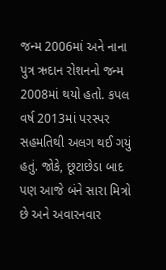જન્મ 2006માં અને નાના પુત્ર ઋદાન રોશનનો જન્મ 2008માં થયો હતો. કપલ વર્ષ 2013માં પરસ્પર સહમતિથી અલગ થઈ ગયું હતું. જોકે, છૂટાછેડા બાદ પણ આજે બંને સારા મિત્રો છે અને અવારનવાર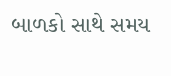બાળકો સાથે સમય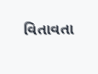વિતાવતા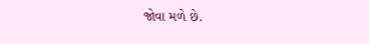જોવા મળે છે.